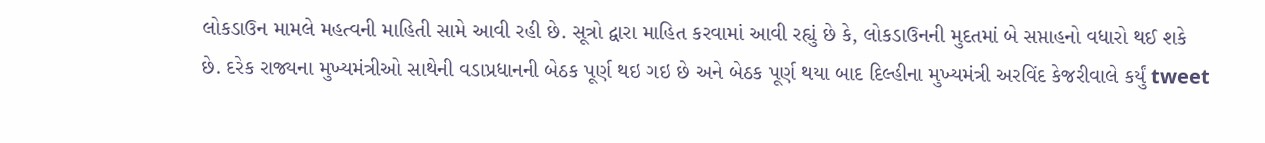લોકડાઉન મામલે મહત્વની માહિતી સામે આવી રહી છે. સૂત્રો દ્વારા માહિત કરવામાં આવી રહ્યું છે કે, લોકડાઉનની મુદતમાં બે સપ્તાહનો વધારો થઈ શકે છે. દરેક રાજ્યના મુખ્યમંત્રીઓ સાથેની વડાપ્રધાનની બેઠક પૂર્ણ થઇ ગઇ છે અને બેઠક પૂર્ણ થયા બાદ દિલ્હીના મુખ્યમંત્રી અરવિંદ કેજરીવાલે કર્યું tweet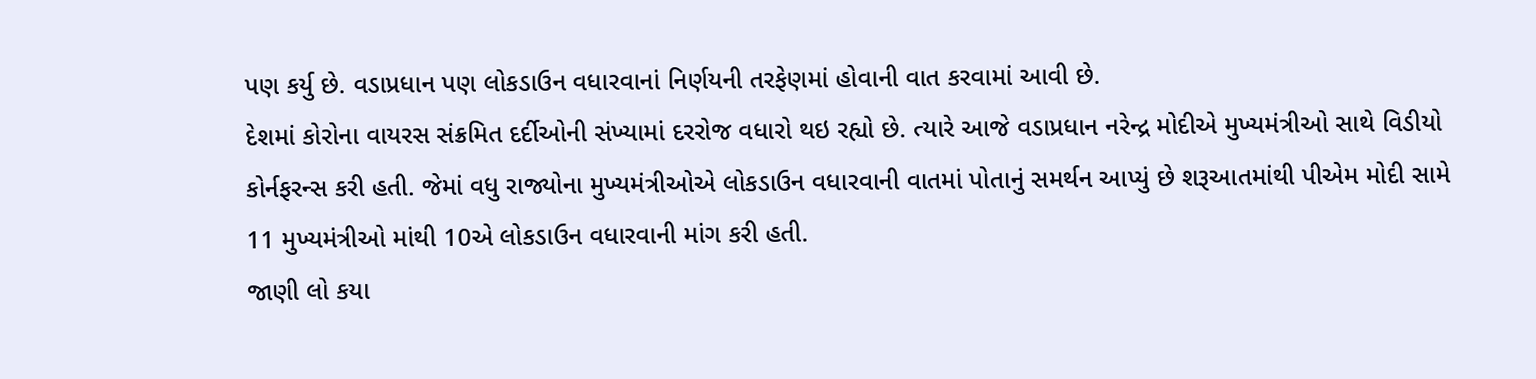પણ કર્યુ છે. વડાપ્રધાન પણ લોકડાઉન વધારવાનાં નિર્ણયની તરફેણમાં હોવાની વાત કરવામાં આવી છે.
દેશમાં કોરોના વાયરસ સંક્રમિત દર્દીઓની સંખ્યામાં દરરોજ વધારો થઇ રહ્યો છે. ત્યારે આજે વડાપ્રધાન નરેન્દ્ર મોદીએ મુખ્યમંત્રીઓ સાથે વિડીયો કોર્નફરન્સ કરી હતી. જેમાં વધુ રાજ્યોના મુખ્યમંત્રીઓએ લોકડાઉન વધારવાની વાતમાં પોતાનું સમર્થન આપ્યું છે શરૂઆતમાંથી પીએમ મોદી સામે 11 મુખ્યમંત્રીઓ માંથી 10એ લોકડાઉન વધારવાની માંગ કરી હતી.
જાણી લો કયા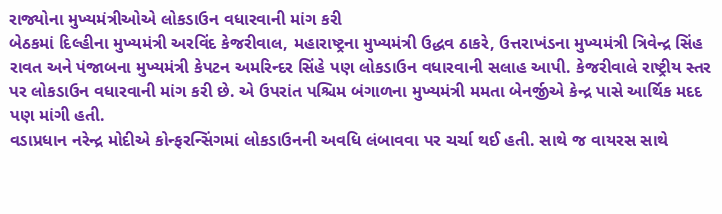રાજ્યોના મુખ્યમંત્રીઓએ લોકડાઉન વધારવાની માંગ કરી
બેઠકમાં દિલ્હીના મુખ્યમંત્રી અરવિંદ કેજરીવાલ, મહારાષ્ટ્રના મુખ્યમંત્રી ઉદ્ધવ ઠાકરે, ઉત્તરાખંડના મુખ્યમંત્રી ત્રિવેન્દ્ર સિંહ રાવત અને પંજાબના મુખ્યમંત્રી કેપટન અમરિન્દર સિંહે પણ લોકડાઉન વધારવાની સલાહ આપી. કેજરીવાલે રાષ્ટ્રીય સ્તર પર લોકડાઉન વધારવાની માંગ કરી છે. એ ઉપરાંત પશ્ચિમ બંગાળના મુખ્યમંત્રી મમતા બેનર્જીએ કેન્દ્ર પાસે આર્થિક મદદ પણ માંગી હતી.
વડાપ્રધાન નરેન્દ્ર મોદીએ કોન્ફરન્સિંગમાં લોકડાઉનની અવધિ લંબાવવા પર ચર્ચા થઈ હતી. સાથે જ વાયરસ સાથે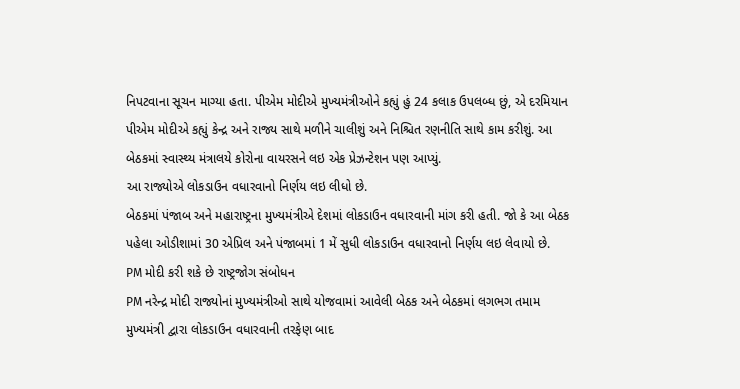નિપટવાના સૂચન માગ્યા હતા. પીએમ મોદીએ મુખ્યમંત્રીઓને કહ્યું હું 24 કલાક ઉપલબ્ધ છું, એ દરમિયાન પીએમ મોદીએ કહ્યું કેન્દ્ર અને રાજ્ય સાથે મળીને ચાલીશું અને નિશ્ચિત રણનીતિ સાથે કામ કરીશું. આ બેઠકમાં સ્વાસ્થ્ય મંત્રાલયે કોરોના વાયરસને લઇ એક પ્રેઝન્ટેશન પણ આપ્યું.
આ રાજ્યોએ લોકડાઉન વધારવાનો નિર્ણય લઇ લીધો છે.
બેઠકમાં પંજાબ અને મહારાષ્ટ્રના મુખ્યમંત્રીએ દેશમાં લોકડાઉન વધારવાની માંગ કરી હતી. જો કે આ બેઠક પહેલા ઓડીશામાં 30 એપ્રિલ અને પંજાબમાં 1 મેં સુધી લોકડાઉન વધારવાનો નિર્ણય લઇ લેવાયો છે.
PM મોદી કરી શકે છે રાષ્ટ્રજોગ સંબોધન
PM નરેન્દ્ર મોદી રાજ્યોનાં મુખ્યમંત્રીઓ સાથે યોજવામાં આવેલી બેઠક અને બેઠકમાં લગભગ તમામ મુખ્યમંત્રી દ્વારા લોકડાઉન વધારવાની તરફેણ બાદ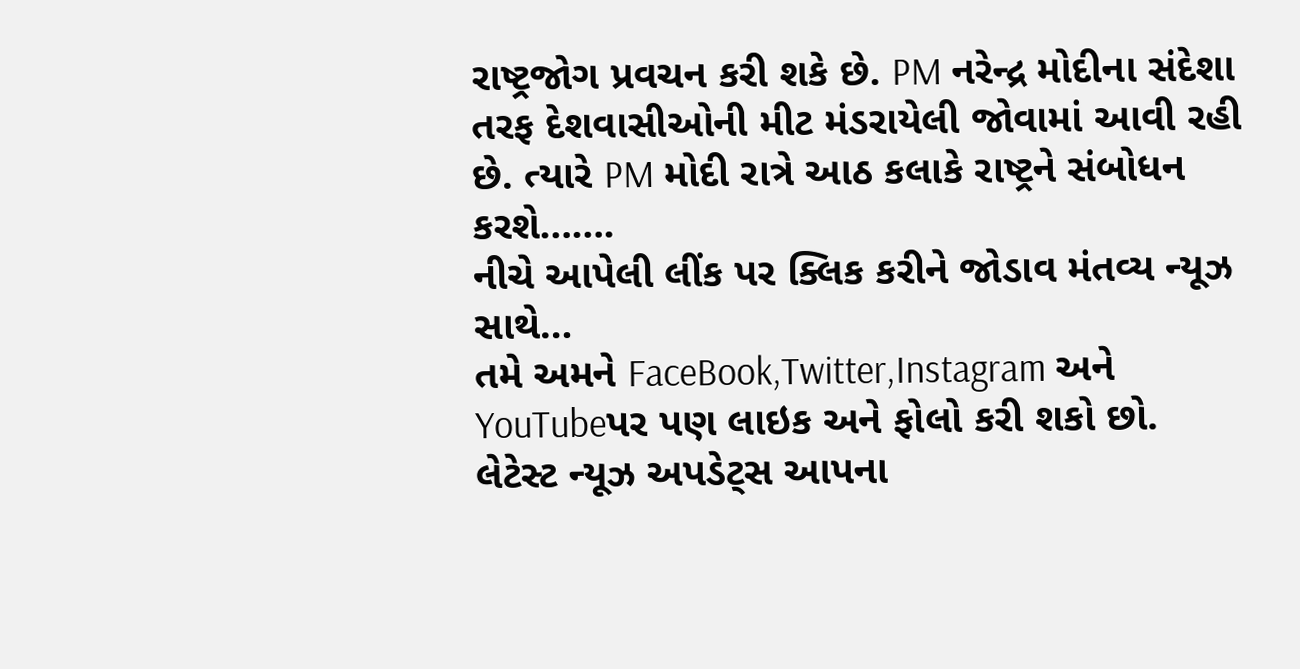રાષ્ટ્રજોગ પ્રવચન કરી શકે છે. PM નરેન્દ્ર મોદીના સંદેશા તરફ દેશવાસીઓની મીટ મંડરાયેલી જોવામાં આવી રહી છે. ત્યારે PM મોદી રાત્રે આઠ કલાકે રાષ્ટ્રને સંબોધન કરશે…….
નીચે આપેલી લીંક પર ક્લિક કરીને જોડાવ મંતવ્ય ન્યૂઝ સાથે…
તમે અમને FaceBook,Twitter,Instagram અને YouTubeપર પણ લાઇક અને ફોલો કરી શકો છો.
લેટેસ્ટ ન્યૂઝ અપડેટ્સ આપના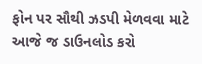ફોન પર સૌથી ઝડપી મેળવવા માટે આજે જ ડાઉનલોડ કરો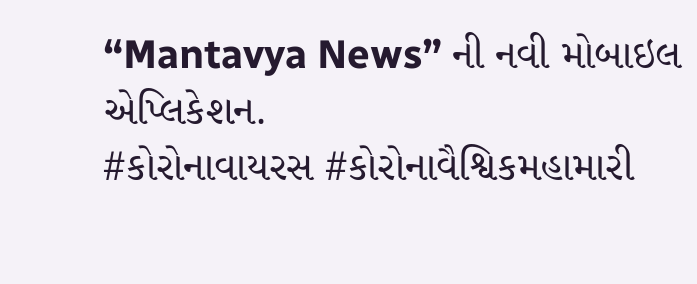“Mantavya News” ની નવી મોબાઇલ એપ્લિકેશન.
#કોરોનાવાયરસ #કોરોનાવૈશ્વિકમહામારી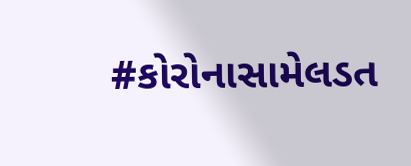#કોરોનાસામેલડત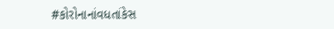#કોરોનાનાંવધતાંકેસ